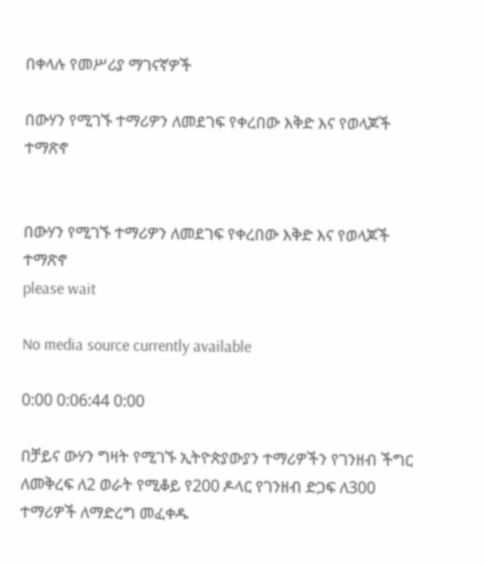በቀላሉ የመሥሪያ ማገናኛዎች

በውሃን የሚገኙ ተማሪዎን ለመደገፍ የቀረበው እቅድ እና የወላጆች ተማጽኖ


በውሃን የሚገኙ ተማሪዎን ለመደገፍ የቀረበው እቅድ እና የወላጆች ተማጽኖ
please wait

No media source currently available

0:00 0:06:44 0:00

በቻይና ውሃን ግዛት የሚገኙ ኢትዮጵያውያን ተማሪዎችን የገንዘብ ችግር ለመቅረፍ ለ2 ወራት የሚቆይ የ200 ዶላር የገንዘብ ድጋፍ ለ300 ተማሪዎች ለማድረግ መፈቀዱ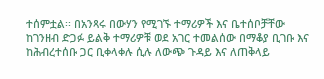ተሰምቷል፡፡ በአንጻሩ በውሃን የሚገኙ ተማሪዎች እና ቤተሰቦቻቸው ከገንዘብ ድጋፉ ይልቅ ተማሪዎቹ ወደ አገር ተመልሰው በማቆያ ቢገቡ እና ከሕብረተሰቡ ጋር ቢቀላቀሉ ሲሉ ለውጭ ጉዳይ እና ለጠቅላይ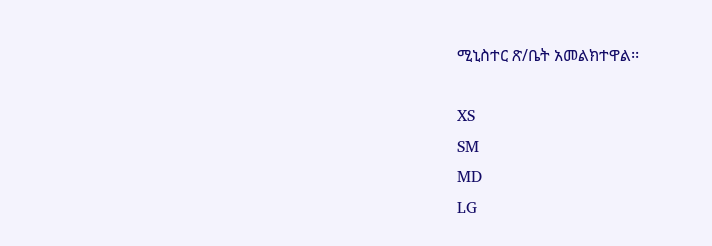ሚኒስተር ጽ/ቤት አመልክተዋል፡፡

XS
SM
MD
LG